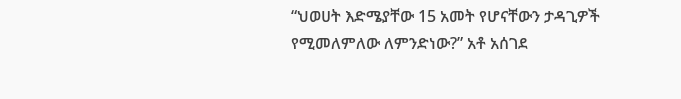“ህወሀት እድሜያቸው 15 አመት የሆናቸውን ታዳጊዎች የሚመለምለው ለምንድነው?” አቶ አሰገደ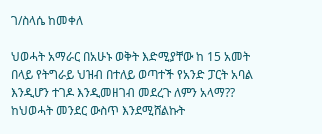ገ/ስላሴ ከመቀለ

ህወሓት አማራር በአሁኑ ወቅት እድሚያቸው ከ 15 አመት በላይ የትግራይ ህዝብ በተለይ ወጣተች የአንድ ፓርት አባል እንዲሆን ተገዶ እንዲመዘገብ መደረጉ ለምን አላማ?? ከህወሓት መንደር ውስጥ እንደሚሸልኩት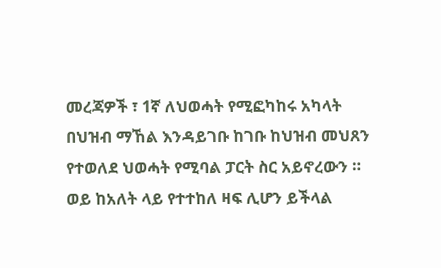መረጃዎች ፣ 1ኛ ለህወሓት የሚፎካከሩ አካላት በህዝብ ማኸል እንዳይገቡ ከገቡ ከህዝብ መህጸን የተወለደ ህወሓት የሚባል ፓርት ስር አይኖረውን ። ወይ ከአለት ላይ የተተከለ ዛፍ ሊሆን ይችላል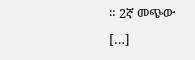። 2ኛ መጭው […]